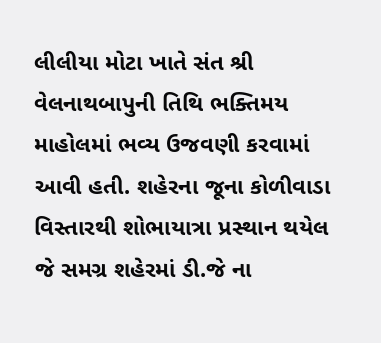લીલીયા મોટા ખાતે સંત શ્રી વેલનાથબાપુની તિથિ ભક્તિમય માહોલમાં ભવ્ય ઉજવણી કરવામાં આવી હતી. શહેરના જૂના કોળીવાડા વિસ્તારથી શોભાયાત્રા પ્રસ્થાન થયેલ જે સમગ્ર શહેરમાં ડી.જે ના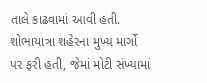તાલે કાઢવામાં આવી હતી. શોભાયાત્રા શહેરના મુખ્ય માર્ગો પર ફરી હતી, જેમાં મોટી સંખ્યામાં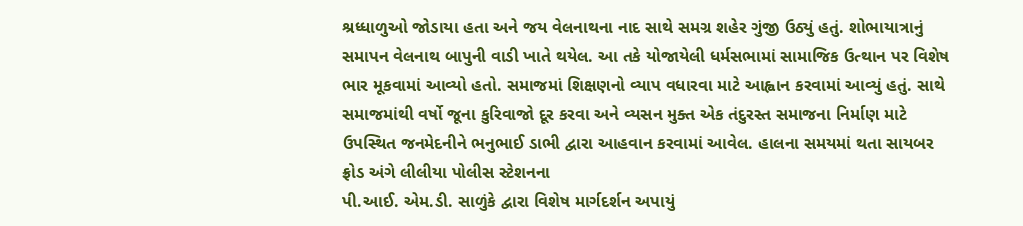શ્રધ્ધાળુઓ જોડાયા હતા અને જય વેલનાથના નાદ સાથે સમગ્ર શહેર ગુંજી ઉઠ્યું હતું. શોભાયાત્રાનું સમાપન વેલનાથ બાપુની વાડી ખાતે થયેલ. આ તકે યોજાયેલી ધર્મસભામાં સામાજિક ઉત્થાન પર વિશેષ ભાર મૂકવામાં આવ્યો હતો. સમાજમાં શિક્ષણનો વ્યાપ વધારવા માટે આહ્વાન કરવામાં આવ્યું હતું. સાથે સમાજમાંથી વર્ષો જૂના કુરિવાજો દૂર કરવા અને વ્યસન મુક્ત એક તંદુરસ્ત સમાજના નિર્માણ માટે ઉપસ્થિત જનમેદનીને ભનુભાઈ ડાભી દ્વારા આહવાન કરવામાં આવેલ. હાલના સમયમાં થતા સાયબર ફ્રોડ અંગે લીલીયા પોલીસ સ્ટેશનના
પી.આઈ. એમ.ડી. સાળુંકે દ્વારા વિશેષ માર્ગદર્શન અપાયું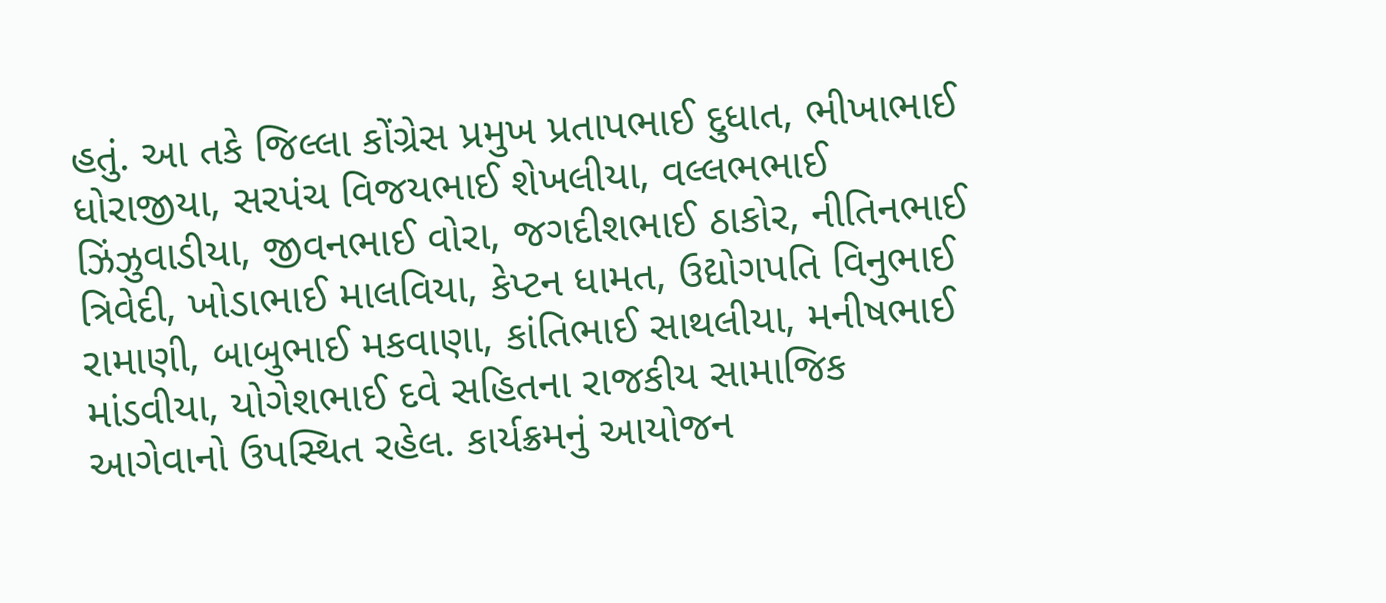હતું. આ તકે જિલ્લા કોંગ્રેસ પ્રમુખ પ્રતાપભાઈ દુધાત, ભીખાભાઈ ધોરાજીયા, સરપંચ વિજયભાઈ શેખલીયા, વલ્લભભાઈ ઝિંઝુવાડીયા, જીવનભાઈ વોરા, જગદીશભાઈ ઠાકોર, નીતિનભાઈ ત્રિવેદી, ખોડાભાઈ માલવિયા, કેપ્ટન ધામત, ઉદ્યોગપતિ વિનુભાઈ રામાણી, બાબુભાઈ મકવાણા, કાંતિભાઈ સાથલીયા, મનીષભાઈ માંડવીયા, યોગેશભાઈ દવે સહિતના રાજકીય સામાજિક આગેવાનો ઉપસ્થિત રહેલ. કાર્યક્રમનું આયોજન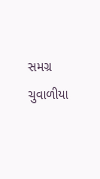સમગ્ર ચુવાળીયા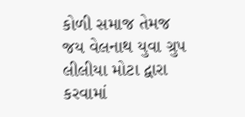કોળી સમાજ તેમજ જય વેલનાથ યુવા ગ્રુપ લીલીયા મોટા દ્વારા કરવામાં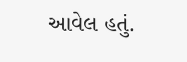આવેલ હતું.